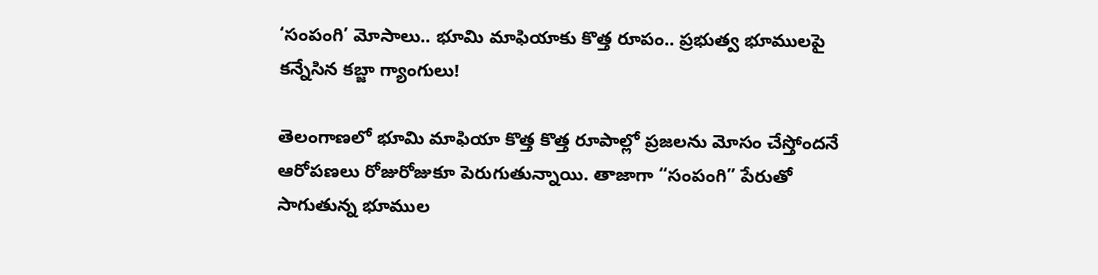‘సంపంగి’ మోసాలు.. భూమి మాఫియాకు కొత్త రూపం.. ప్రభుత్వ భూములపై కన్నేసిన కబ్జా గ్యాంగులు!

తెలంగాణలో భూమి మాఫియా కొత్త కొత్త రూపాల్లో ప్రజలను మోసం చేస్తోందనే ఆరోపణలు రోజురోజుకూ పెరుగుతున్నాయి. తాజాగా “సంపంగి” పేరుతో సాగుతున్న భూముల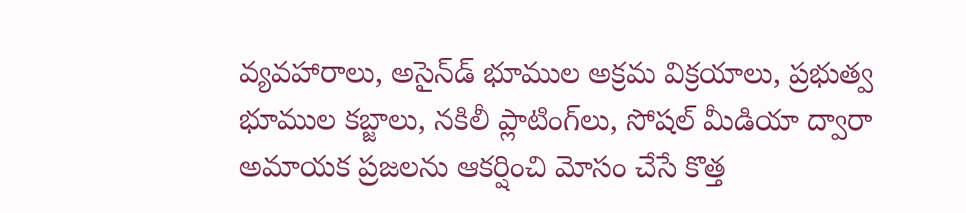వ్యవహారాలు, అసైన్‌డ్ భూముల అక్రమ విక్రయాలు, ప్రభుత్వ భూముల కబ్జాలు, నకిలీ ప్లాటింగ్‌లు, సోషల్ మీడియా ద్వారా అమాయక ప్రజలను ఆకర్షించి మోసం చేసే కొత్త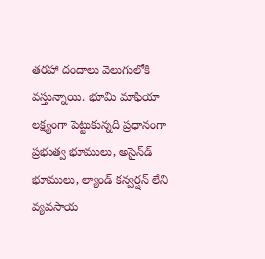తరహా దందాలు వెలుగులోకి వస్తున్నాయి. భూమి మాఫియా లక్ష్యంగా పెట్టుకున్నది ప్రధానంగా ప్రభుత్వ భూములు, అసైన్‌డ్ భూములు, ల్యాండ్ కన్వర్షన్ లేని వ్యవసాయ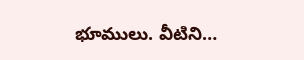భూములు. వీటిని…